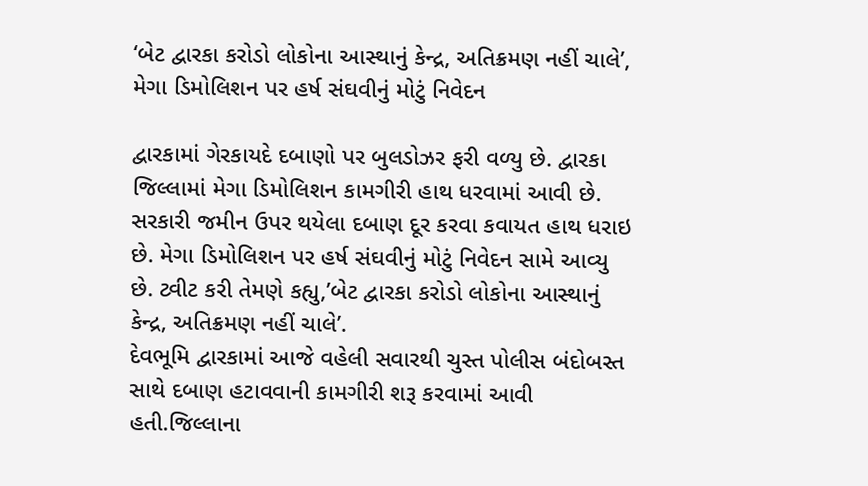‘બેટ દ્વારકા કરોડો લોકોના આસ્થાનું કેન્દ્ર, અતિક્રમણ નહીં ચાલે’, મેગા ડિમોલિશન પર હર્ષ સંઘવીનું મોટું નિવેદન

દ્વારકામાં ગેરકાયદે દબાણો પર બુલડોઝર ફરી વળ્યુ છે. દ્વારકા જિલ્લામાં મેગા ડિમોલિશન કામગીરી હાથ ધરવામાં આવી છે. સરકારી જમીન ઉપર થયેલા દબાણ દૂર કરવા કવાયત હાથ ધરાઇ છે. મેગા ડિમોલિશન પર હર્ષ સંઘવીનું મોટું નિવેદન સામે આવ્યુ છે. ટ્વીટ કરી તેમણે કહ્યુ,’બેટ દ્વારકા કરોડો લોકોના આસ્થાનું કેન્દ્ર, અતિક્રમણ નહીં ચાલે’.
દેવભૂમિ દ્વારકામાં આજે વહેલી સવારથી ચુસ્ત પોલીસ બંદોબસ્ત સાથે દબાણ હટાવવાની કામગીરી શરૂ કરવામાં આવી હતી.જિલ્લાના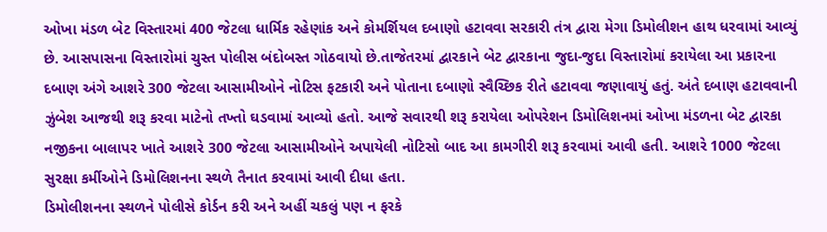ઓખા મંડળ બેટ વિસ્તારમાં 400 જેટલા ધાર્મિક રહેણાંક અને કોમર્શિયલ દબાણો હટાવવા સરકારી તંત્ર દ્વારા મેગા ડિમોલીશન હાથ ધરવામાં આવ્યું છે. આસપાસના વિસ્તારોમાં ચુસ્ત પોલીસ બંદોબસ્ત ગોઠવાયો છે.તાજેતરમાં દ્વારકાને બેટ દ્વારકાના જુદા-જુદા વિસ્તારોમાં કરાયેલા આ પ્રકારના દબાણ અંગે આશરે 300 જેટલા આસામીઓને નોટિસ ફટકારી અને પોતાના દબાણો સ્વૈચ્છિક રીતે હટાવવા જણાવાયું હતું. અંતે દબાણ હટાવવાની ઝુંબેશ આજથી શરૂ કરવા માટેનો તખ્તો ઘડવામાં આવ્યો હતો. આજે સવારથી શરૂ કરાયેલા ઓપરેશન ડિમોલિશનમાં ઓખા મંડળના બેટ દ્વારકા નજીકના બાલાપર ખાતે આશરે 300 જેટલા આસામીઓને અપાયેલી નોટિસો બાદ આ કામગીરી શરૂ કરવામાં આવી હતી. આશરે 1000 જેટલા સુરક્ષા કર્મીઓને ડિમોલિશનના સ્થળે તૈનાત કરવામાં આવી દીધા હતા.
ડિમોલીશનના સ્થળને પોલીસે કોર્ડન કરી અને અહીં ચકલું પણ ન ફરકે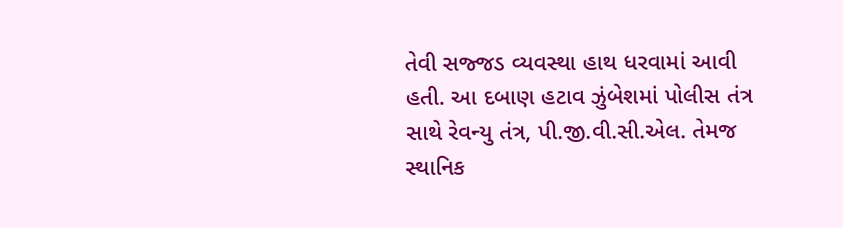તેવી સજ્જડ વ્યવસ્થા હાથ ધરવામાં આવી હતી. આ દબાણ હટાવ ઝુંબેશમાં પોલીસ તંત્ર સાથે રેવન્યુ તંત્ર, પી.જી.વી.સી.એલ. તેમજ સ્થાનિક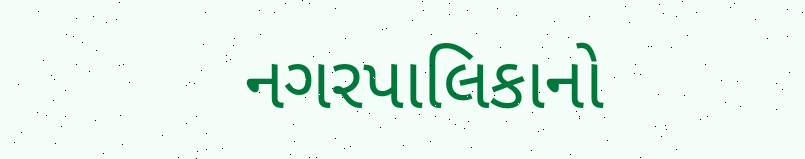નગરપાલિકાનો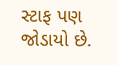સ્ટાફ પણ જોડાયો છે.